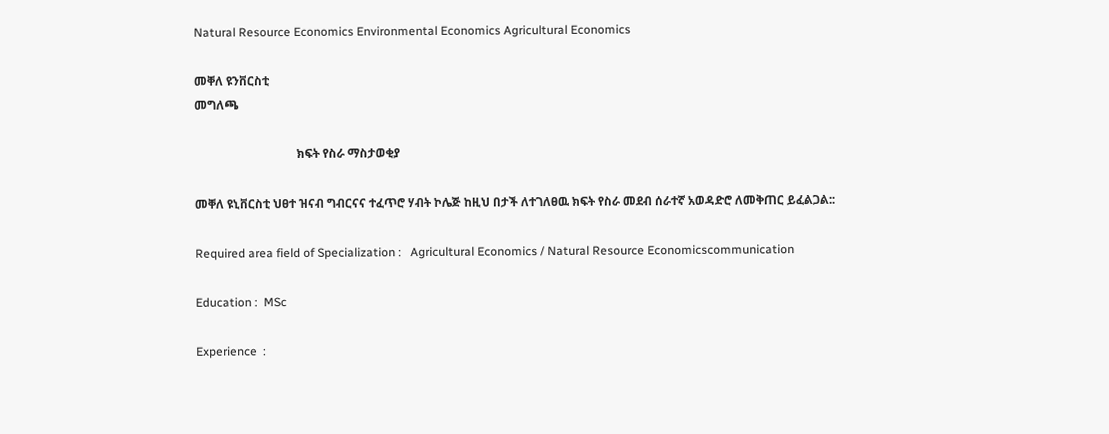Natural Resource Economics Environmental Economics Agricultural Economics

መቐለ ዩንቨርስቲ
መግለጫ

                                  ክፍት የስራ ማስታወቂያ

መቐለ ዩኒቨርስቲ ህፀተ ዝናብ ግብርናና ተፈጥሮ ሃብት ኮሌጅ ከዚህ በታች ለተገለፀዉ ክፍት የስራ መደብ ሰራተኛ አወዳድሮ ለመቅጠር ይፈልጋል::

Required area field of Specialization :   Agricultural Economics / Natural Resource Economicscommunication

Education :  MSc

Experience  :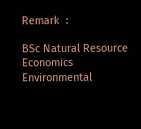Remark  :

BSc Natural Resource Economics Environmental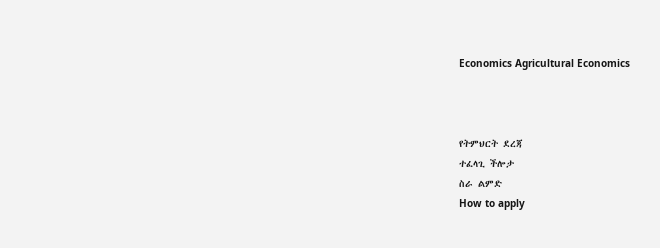Economics Agricultural Economics



የትምህርት ደረጃ
ተፈላጊ ችሎታ
ስራ ልምድ
How to apply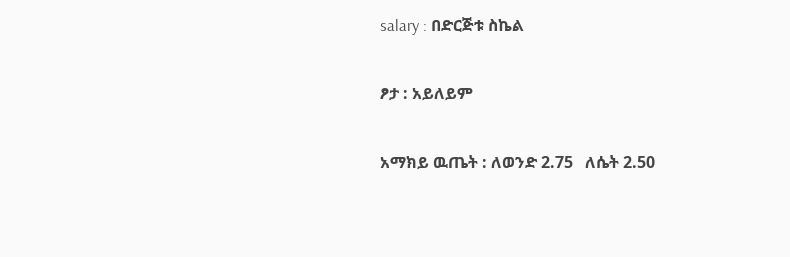salary : በድርጅቱ ስኬል

ፆታ : አይለይም

አማክይ ዉጤት : ለወንድ 2.75   ለሴት 2.50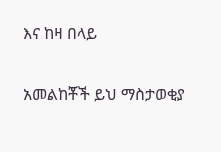እና ከዛ በላይ

አመልከቾች ይህ ማስታወቂያ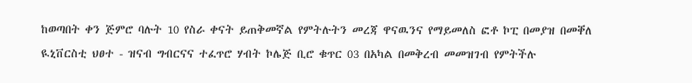ከወጣበት ቀን ጅምሮ ባሉት 10 የስራ ቀናት ይጠቅመኛል የምትሉትን መረጃ ዋናዉንና የማይመለስ ፎቶ ኮፒ በመያዝ በመቐለ ዪኒቨርስቲ ህፀተ - ዝናብ ግብርናና ተፈጥሮ ሃብት ኮሌጅ ቢሮ ቁጥር 03 በአካል በመቅረብ መመዝገብ የምትችሉ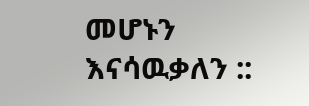መሆኑን እናሳዉቃለን ::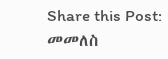Share this Post:
መመለስ